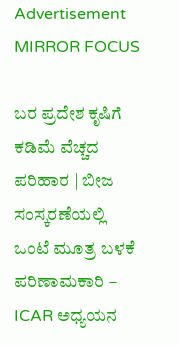Advertisement
MIRROR FOCUS

ಬರ ಪ್ರದೇಶ ಕೃಷಿಗೆ ಕಡಿಮೆ ವೆಚ್ಚದ ಪರಿಹಾರ | ಬೀಜ ಸಂಸ್ಕರಣೆಯಲ್ಲಿ ಒಂಟೆ ಮೂತ್ರ ಬಳಕೆ ಪರಿಣಾಮಕಾರಿ – ICAR ಅಧ್ಯಯನ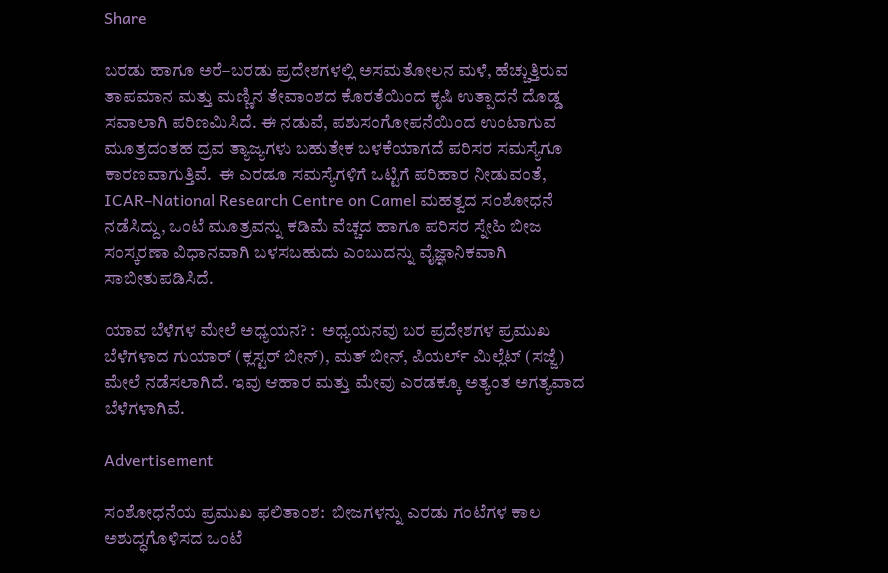Share

ಬರಡು ಹಾಗೂ ಅರೆ–ಬರಡು ಪ್ರದೇಶಗಳಲ್ಲಿ ಅಸಮತೋಲನ ಮಳೆ, ಹೆಚ್ಚುತ್ತಿರುವ ತಾಪಮಾನ ಮತ್ತು ಮಣ್ಣಿನ ತೇವಾಂಶದ ಕೊರತೆಯಿಂದ ಕೃಷಿ ಉತ್ಪಾದನೆ ದೊಡ್ಡ ಸವಾಲಾಗಿ ಪರಿಣಮಿಸಿದೆ. ಈ ನಡುವೆ, ಪಶುಸಂಗೋಪನೆಯಿಂದ ಉಂಟಾಗುವ ಮೂತ್ರದಂತಹ ದ್ರವ ತ್ಯಾಜ್ಯಗಳು ಬಹುತೇಕ ಬಳಕೆಯಾಗದೆ ಪರಿಸರ ಸಮಸ್ಯೆಗೂ ಕಾರಣವಾಗುತ್ತಿವೆ.  ಈ ಎರಡೂ ಸಮಸ್ಯೆಗಳಿಗೆ ಒಟ್ಟಿಗೆ ಪರಿಹಾರ ನೀಡುವಂತೆ, ICAR–National Research Centre on Camel ಮಹತ್ವದ ಸಂಶೋಧನೆ ನಡೆಸಿದ್ದು, ಒಂಟೆ ಮೂತ್ರವನ್ನು ಕಡಿಮೆ ವೆಚ್ಚದ ಹಾಗೂ ಪರಿಸರ ಸ್ನೇಹಿ ಬೀಜ ಸಂಸ್ಕರಣಾ ವಿಧಾನವಾಗಿ ಬಳಸಬಹುದು ಎಂಬುದನ್ನು ವೈಜ್ಞಾನಿಕವಾಗಿ ಸಾಬೀತುಪಡಿಸಿದೆ.

ಯಾವ ಬೆಳೆಗಳ ಮೇಲೆ ಅಧ್ಯಯನ? :  ಅಧ್ಯಯನವು ಬರ ಪ್ರದೇಶಗಳ ಪ್ರಮುಖ ಬೆಳೆಗಳಾದ ಗುಯಾರ್‌ (ಕ್ಲಸ್ಟರ್‌ ಬೀನ್‌), ಮತ್‌ ಬೀನ್‌, ಪಿಯರ್ಲ್‌ ಮಿಲ್ಲೆಟ್‌ (ಸಜ್ಜೆ) ಮೇಲೆ ನಡೆಸಲಾಗಿದೆ. ಇವು ಆಹಾರ ಮತ್ತು ಮೇವು ಎರಡಕ್ಕೂ ಅತ್ಯಂತ ಅಗತ್ಯವಾದ ಬೆಳೆಗಳಾಗಿವೆ.

Advertisement

ಸಂಶೋಧನೆಯ ಪ್ರಮುಖ ಫಲಿತಾಂಶ:  ಬೀಜಗಳನ್ನು ಎರಡು ಗಂಟೆಗಳ ಕಾಲ ಅಶುದ್ಧಗೊಳಿಸದ ಒಂಟೆ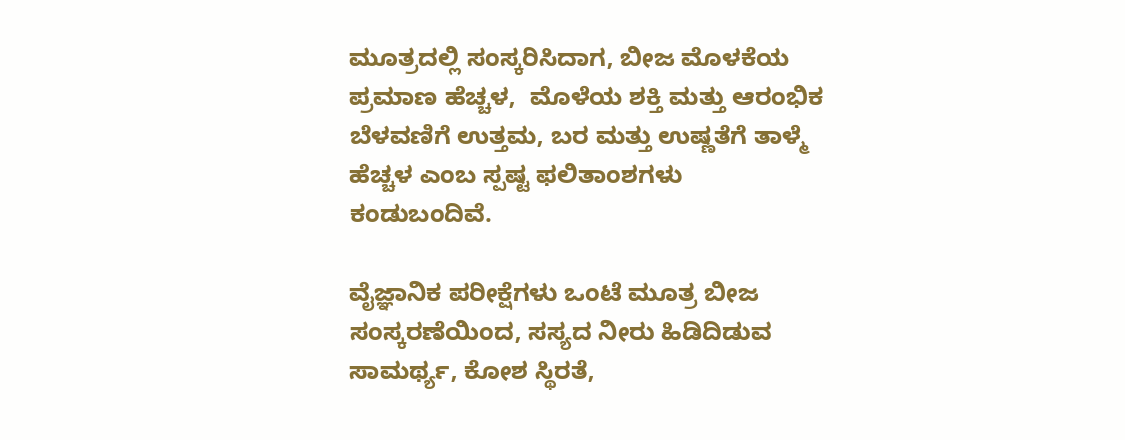ಮೂತ್ರದಲ್ಲಿ ಸಂಸ್ಕರಿಸಿದಾಗ, ಬೀಜ ಮೊಳಕೆಯ ಪ್ರಮಾಣ ಹೆಚ್ಚಳ,  ಮೊಳೆಯ ಶಕ್ತಿ ಮತ್ತು ಆರಂಭಿಕ ಬೆಳವಣಿಗೆ ಉತ್ತಮ, ಬರ ಮತ್ತು ಉಷ್ಣತೆಗೆ ತಾಳ್ಮೆ ಹೆಚ್ಚಳ ಎಂಬ ಸ್ಪಷ್ಟ ಫಲಿತಾಂಶಗಳು ಕಂಡುಬಂದಿವೆ.

ವೈಜ್ಞಾನಿಕ ಪರೀಕ್ಷೆಗಳು ಒಂಟೆ ಮೂತ್ರ ಬೀಜ ಸಂಸ್ಕರಣೆಯಿಂದ, ಸಸ್ಯದ ನೀರು ಹಿಡಿದಿಡುವ ಸಾಮರ್ಥ್ಯ, ಕೋಶ ಸ್ಥಿರತೆ,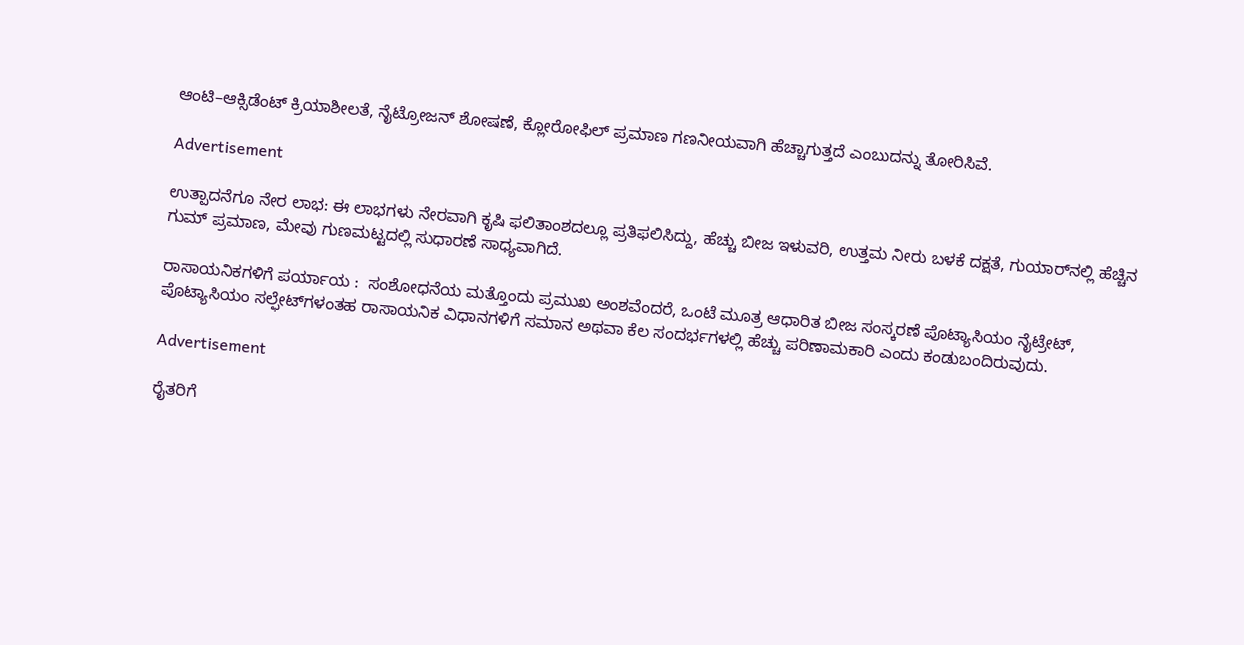ಆಂಟಿ–ಆಕ್ಸಿಡೆಂಟ್‌ ಕ್ರಿಯಾಶೀಲತೆ, ನೈಟ್ರೋಜನ್‌ ಶೋಷಣೆ, ಕ್ಲೋರೋಫಿಲ್‌ ಪ್ರಮಾಣ ಗಣನೀಯವಾಗಿ ಹೆಚ್ಚಾಗುತ್ತದೆ ಎಂಬುದನ್ನು ತೋರಿಸಿವೆ.

Advertisement

ಉತ್ಪಾದನೆಗೂ ನೇರ ಲಾಭ: ಈ ಲಾಭಗಳು ನೇರವಾಗಿ ಕೃಷಿ ಫಲಿತಾಂಶದಲ್ಲೂ ಪ್ರತಿಫಲಿಸಿದ್ದು, ಹೆಚ್ಚು ಬೀಜ ಇಳುವರಿ, ಉತ್ತಮ ನೀರು ಬಳಕೆ ದಕ್ಷತೆ, ಗುಯಾರ್‌ನಲ್ಲಿ ಹೆಚ್ಚಿನ ಗುಮ್‌ ಪ್ರಮಾಣ, ಮೇವು ಗುಣಮಟ್ಟದಲ್ಲಿ ಸುಧಾರಣೆ ಸಾಧ್ಯವಾಗಿದೆ.

ರಾಸಾಯನಿಕಗಳಿಗೆ ಪರ್ಯಾಯ :  ಸಂಶೋಧನೆಯ ಮತ್ತೊಂದು ಪ್ರಮುಖ ಅಂಶವೆಂದರೆ, ಒಂಟೆ ಮೂತ್ರ ಆಧಾರಿತ ಬೀಜ ಸಂಸ್ಕರಣೆ ಪೊಟ್ಯಾಸಿಯಂ ನೈಟ್ರೇಟ್‌, ಪೊಟ್ಯಾಸಿಯಂ ಸಲ್ಫೇಟ್‌ಗಳಂತಹ ರಾಸಾಯನಿಕ ವಿಧಾನಗಳಿಗೆ ಸಮಾನ ಅಥವಾ ಕೆಲ ಸಂದರ್ಭಗಳಲ್ಲಿ ಹೆಚ್ಚು ಪರಿಣಾಮಕಾರಿ ಎಂದು ಕಂಡುಬಂದಿರುವುದು.

Advertisement

ರೈತರಿಗೆ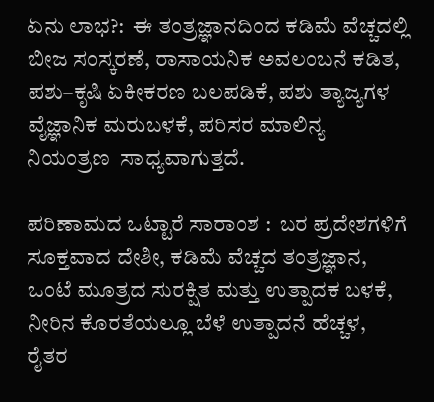ಏನು ಲಾಭ?:  ಈ ತಂತ್ರಜ್ಞಾನದಿಂದ ಕಡಿಮೆ ವೆಚ್ಚದಲ್ಲಿ ಬೀಜ ಸಂಸ್ಕರಣೆ, ರಾಸಾಯನಿಕ ಅವಲಂಬನೆ ಕಡಿತ, ಪಶು–ಕೃಷಿ ಏಕೀಕರಣ ಬಲಪಡಿಕೆ, ಪಶು ತ್ಯಾಜ್ಯಗಳ ವೈಜ್ಞಾನಿಕ ಮರುಬಳಕೆ, ಪರಿಸರ ಮಾಲಿನ್ಯ ನಿಯಂತ್ರಣ  ಸಾಧ್ಯವಾಗುತ್ತದೆ.

ಪರಿಣಾಮದ ಒಟ್ಟಾರೆ ಸಾರಾಂಶ :  ಬರ ಪ್ರದೇಶಗಳಿಗೆ ಸೂಕ್ತವಾದ ದೇಶೀ, ಕಡಿಮೆ ವೆಚ್ಚದ ತಂತ್ರಜ್ಞಾನ,  ಒಂಟೆ ಮೂತ್ರದ ಸುರಕ್ಷಿತ ಮತ್ತು ಉತ್ಪಾದಕ ಬಳಕೆ, ನೀರಿನ ಕೊರತೆಯಲ್ಲೂ ಬೆಳೆ ಉತ್ಪಾದನೆ ಹೆಚ್ಚಳ, ರೈತರ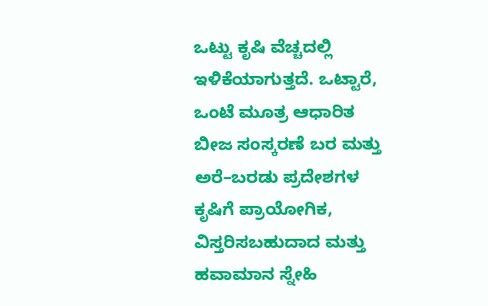ಒಟ್ಟು ಕೃಷಿ ವೆಚ್ಚದಲ್ಲಿ ಇಳಿಕೆಯಾಗುತ್ತದೆ. ಒಟ್ಟಾರೆ, ಒಂಟೆ ಮೂತ್ರ ಆಧಾರಿತ ಬೀಜ ಸಂಸ್ಕರಣೆ ಬರ ಮತ್ತು ಅರೆ–ಬರಡು ಪ್ರದೇಶಗಳ ಕೃಷಿಗೆ ಪ್ರಾಯೋಗಿಕ, ವಿಸ್ತರಿಸಬಹುದಾದ ಮತ್ತು ಹವಾಮಾನ ಸ್ನೇಹಿ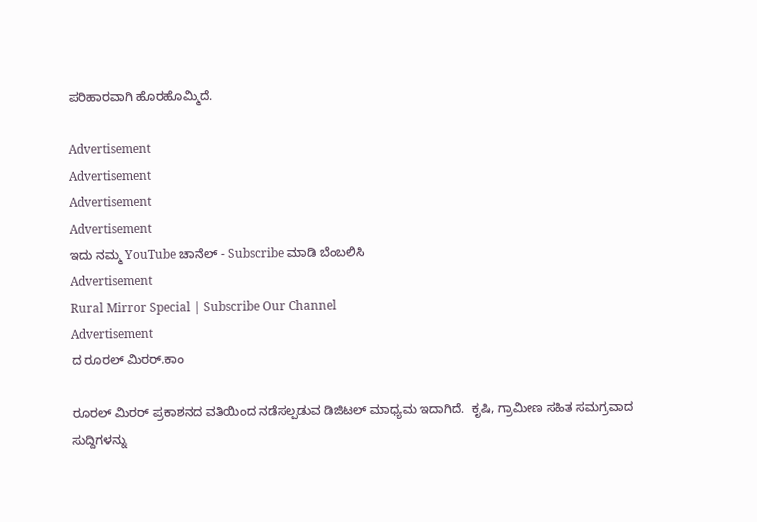ಪರಿಹಾರವಾಗಿ ಹೊರಹೊಮ್ಮಿದೆ.

Advertisement
Advertisement
Advertisement
Advertisement
ಇದು ನಮ್ಮ YouTube ಚಾನೆಲ್ - Subscribe ಮಾಡಿ ಬೆಂಬಲಿಸಿ
Advertisement
Rural Mirror Special | Subscribe Our Channel
Advertisement
ದ ರೂರಲ್ ಮಿರರ್.ಕಾಂ

ರೂರಲ್‌ ಮಿರರ್‌ ಪ್ರಕಾಶನದ ವತಿಯಿಂದ ನಡೆಸಲ್ಪಡುವ ಡಿಜಿಟಲ್‌ ಮಾಧ್ಯಮ ಇದಾಗಿದೆ.  ಕೃಷಿ, ಗ್ರಾಮೀಣ ಸಹಿತ ಸಮಗ್ರವಾದ ಸುದ್ದಿಗಳನ್ನು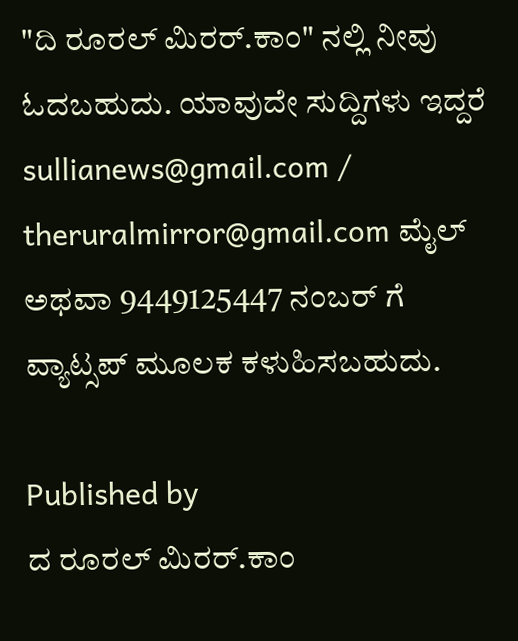"ದಿ ರೂರಲ್‌ ಮಿರರ್‌.ಕಾಂ" ನಲ್ಲಿ ನೀವು ಓದಬಹುದು. ಯಾವುದೇ ಸುದ್ದಿಗಳು ಇದ್ದರೆ sullianews@gmail.com / theruralmirror@gmail.com ಮೈಲ್ ಅಥವಾ 9449125447 ನಂಬರ್ ಗೆ ವ್ಯಾಟ್ಸಪ್ ಮೂಲಕ ಕಳುಹಿಸಬಹುದು.

Published by
ದ ರೂರಲ್ ಮಿರರ್.ಕಾಂ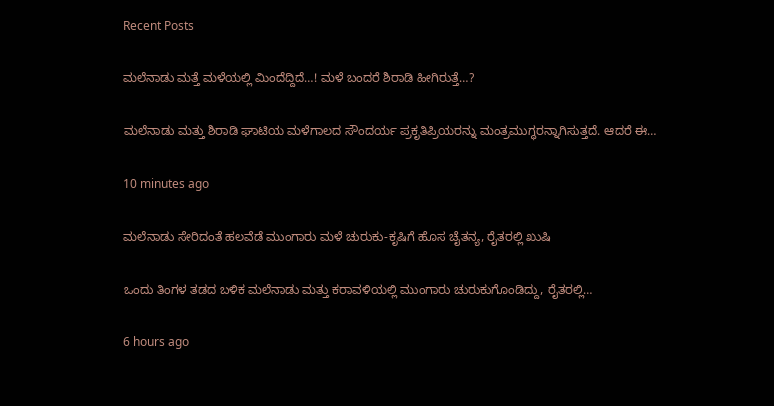Recent Posts

ಮಲೆನಾಡು ಮತ್ತೆ ಮಳೆಯಲ್ಲಿ ಮಿಂದೆದ್ದಿದೆ…! ಮಳೆ ಬಂದರೆ ಶಿರಾಡಿ ಹೀಗಿರುತ್ತೆ…?

ಮಲೆನಾಡು ಮತ್ತು ಶಿರಾಡಿ ಘಾಟಿಯ ಮಳೆಗಾಲದ ಸೌಂದರ್ಯ ಪ್ರಕೃತಿಪ್ರಿಯರನ್ನು ಮಂತ್ರಮುಗ್ಧರನ್ನಾಗಿಸುತ್ತದೆ. ಆದರೆ ಈ…

10 minutes ago

ಮಲೆನಾಡು ಸೇರಿದಂತೆ ಹಲವೆಡೆ ಮುಂಗಾರು ಮಳೆ ಚುರುಕು-ಕೃಷಿಗೆ ಹೊಸ ಚೈತನ್ಯ, ರೈತರಲ್ಲಿ ಖುಷಿ

ಒಂದು ತಿಂಗಳ ತಡದ ಬಳಿಕ ಮಲೆನಾಡು ಮತ್ತು ಕರಾವಳಿಯಲ್ಲಿ ಮುಂಗಾರು ಚುರುಕುಗೊಂಡಿದ್ದು, ರೈತರಲ್ಲಿ…

6 hours ago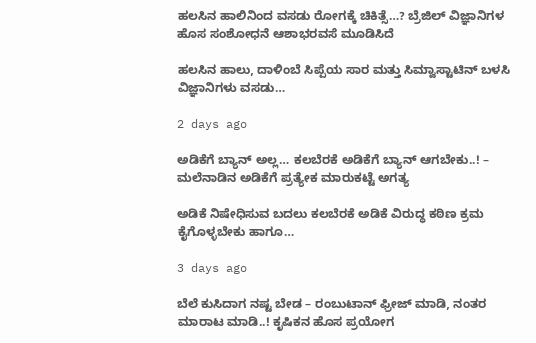ಹಲಸಿನ ಹಾಲಿನಿಂದ ವಸಡು ರೋಗಕ್ಕೆ ಚಿಕಿತ್ಸೆ…? ಬ್ರೆಜಿಲ್‌ ವಿಜ್ಞಾನಿಗಳ ಹೊಸ ಸಂಶೋಧನೆ ಆಶಾಭರವಸೆ ಮೂಡಿಸಿದೆ

ಹಲಸಿನ ಹಾಲು, ದಾಳಿಂಬೆ ಸಿಪ್ಪೆಯ ಸಾರ ಮತ್ತು ಸಿಮ್ವಾಸ್ಟಾಟಿನ್‌ ಬಳಸಿ ವಿಜ್ಞಾನಿಗಳು ವಸಡು…

2 days ago

ಅಡಿಕೆಗೆ ಬ್ಯಾನ್ ಅಲ್ಲ… ಕಲಬೆರಕೆ ಅಡಿಕೆಗೆ ಬ್ಯಾನ್ ಆಗಬೇಕು..! – ಮಲೆನಾಡಿನ ಅಡಿಕೆಗೆ ಪ್ರತ್ಯೇಕ ಮಾರುಕಟ್ಟೆ ಅಗತ್ಯ

ಅಡಿಕೆ ನಿಷೇಧಿಸುವ ಬದಲು ಕಲಬೆರಕೆ ಅಡಿಕೆ ವಿರುದ್ಧ ಕಠಿಣ ಕ್ರಮ ಕೈಗೊಳ್ಳಬೇಕು ಹಾಗೂ…

3 days ago

ಬೆಲೆ ಕುಸಿದಾಗ ನಷ್ಟ ಬೇಡ – ರಂಬುಟಾನ್‌ ಫ್ರೀಜ್‌ ಮಾಡಿ, ನಂತರ ಮಾರಾಟ ಮಾಡಿ..! ಕೃಷಿಕನ ಹೊಸ ಪ್ರಯೋಗ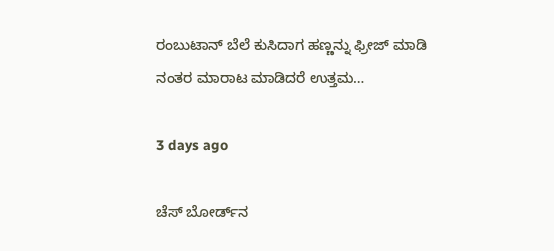ರಂಬುಟಾನ್‌ ಬೆಲೆ ಕುಸಿದಾಗ ಹಣ್ಣನ್ನು ಫ್ರೀಜ್‌ ಮಾಡಿ ನಂತರ ಮಾರಾಟ ಮಾಡಿದರೆ ಉತ್ತಮ…

3 days ago

ಚೆಸ್‌ ಬೋರ್ಡ್‌ನ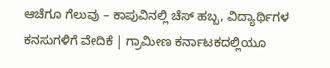ಆಚೆಗೂ ಗೆಲುವು – ಕಾಪುವಿನಲ್ಲಿ ಚೆಸ್ ಹಬ್ಬ, ವಿದ್ಯಾರ್ಥಿಗಳ ಕನಸುಗಳಿಗೆ ವೇದಿಕೆ | ಗ್ರಾಮೀಣ ಕರ್ನಾಟಕದಲ್ಲಿಯೂ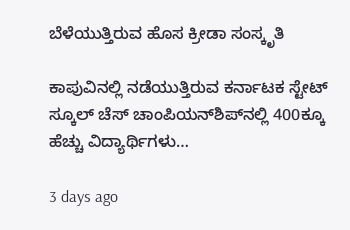ಬೆಳೆಯುತ್ತಿರುವ ಹೊಸ ಕ್ರೀಡಾ ಸಂಸ್ಕೃತಿ

ಕಾಪುವಿನಲ್ಲಿ ನಡೆಯುತ್ತಿರುವ ಕರ್ನಾಟಕ ಸ್ಟೇಟ್ ಸ್ಕೂಲ್ ಚೆಸ್ ಚಾಂಪಿಯನ್‌ಶಿಪ್‌ನಲ್ಲಿ 400ಕ್ಕೂ ಹೆಚ್ಚು ವಿದ್ಯಾರ್ಥಿಗಳು…

3 days ago